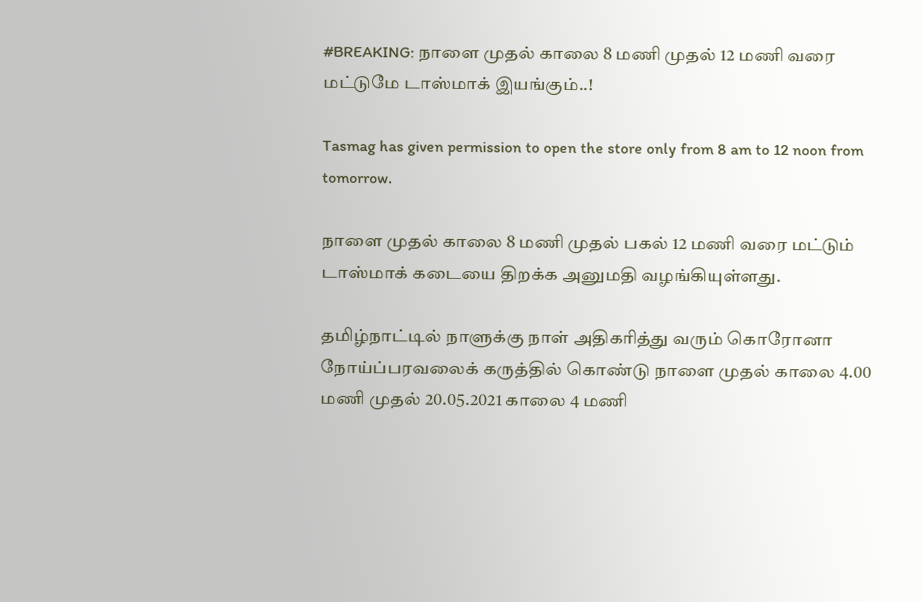#BREAKING: நாளை முதல் காலை 8 மணி முதல் 12 மணி வரை மட்டுமே டாஸ்மாக் இயங்கும்..!

Tasmag has given permission to open the store only from 8 am to 12 noon from tomorrow.

நாளை முதல் காலை 8 மணி முதல் பகல் 12 மணி வரை மட்டும் டாஸ்மாக் கடையை திறக்க அனுமதி வழங்கியுள்ளது.

தமிழ்நாட்டில் நாளுக்கு நாள் அதிகரித்து வரும் கொரோனா நோய்ப்பரவலைக் கருத்தில் கொண்டு நாளை முதல் காலை 4.00 மணி முதல் 20.05.2021 காலை 4 மணி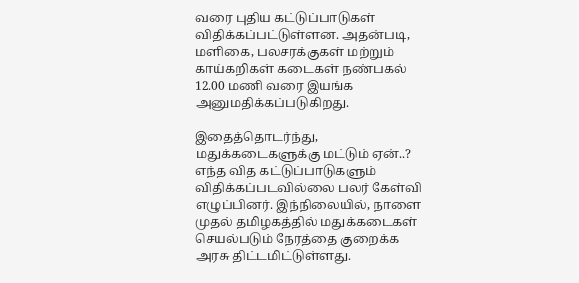வரை புதிய கட்டுப்பாடுகள் விதிக்கப்பட்டுள்ளன. அதன்படி, மளிகை, பலசரக்குகள் மற்றும் காய்கறிகள் கடைகள் நண்பகல் 12.00 மணி வரை இயங்க அனுமதிக்கப்படுகிறது.

இதைத்தொடர்ந்து, மதுக்கடைகளுக்கு மட்டும் ஏன்..? எந்த வித கட்டுப்பாடுகளும் விதிக்கப்படவில்லை பலர் கேள்வி எழுப்பினர். இந்நிலையில், நாளை முதல் தமிழகத்தில் மதுக்கடைகள் செயல்படும் நேரத்தை குறைக்க அரசு திட்டமிட்டுள்ளது.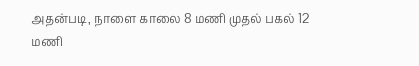அதன்படி, நாளை காலை 8 மணி முதல் பகல் 12 மணி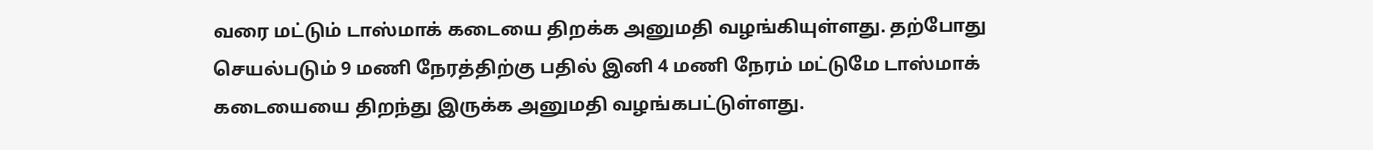வரை மட்டும் டாஸ்மாக் கடையை திறக்க அனுமதி வழங்கியுள்ளது. தற்போது செயல்படும் 9 மணி நேரத்திற்கு பதில் இனி 4 மணி நேரம் மட்டுமே டாஸ்மாக் கடையையை திறந்து இருக்க அனுமதி வழங்கபட்டுள்ளது.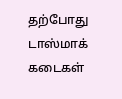தற்போது டாஸ்மாக் கடைகள்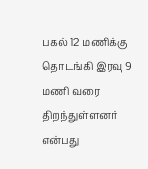பகல் 12 மணிக்கு தொடங்கி இரவு 9 மணி வரை திறந்துள்ளனர் என்பது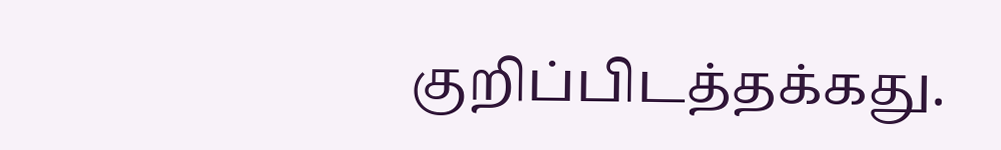குறிப்பிடத்தக்கது.